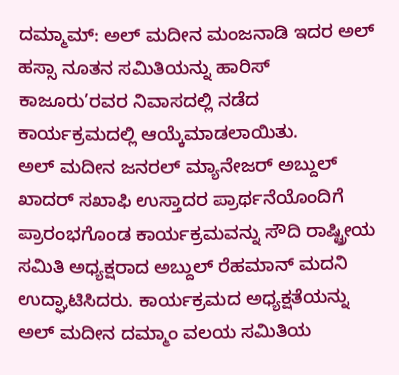ದಮ್ಮಾಮ್: ಅಲ್ ಮದೀನ ಮಂಜನಾಡಿ ಇದರ ಅಲ್ ಹಸ್ಸಾ ನೂತನ ಸಮಿತಿಯನ್ನು ಹಾರಿಸ್ ಕಾಜೂರು’ರವರ ನಿವಾಸದಲ್ಲಿ ನಡೆದ ಕಾರ್ಯಕ್ರಮದಲ್ಲಿ ಆಯ್ಕೆಮಾಡಲಾಯಿತು.
ಅಲ್ ಮದೀನ ಜನರಲ್ ಮ್ಯಾನೇಜರ್ ಅಬ್ದುಲ್ ಖಾದರ್ ಸಖಾಫಿ ಉಸ್ತಾದರ ಪ್ರಾರ್ಥನೆಯೊಂದಿಗೆ ಪ್ರಾರಂಭಗೊಂಡ ಕಾರ್ಯಕ್ರಮವನ್ನು ಸೌದಿ ರಾಷ್ಟ್ರೀಯ ಸಮಿತಿ ಅಧ್ಯಕ್ಷರಾದ ಅಬ್ದುಲ್ ರೆಹಮಾನ್ ಮದನಿ ಉದ್ಘಾಟಿಸಿದರು. ಕಾರ್ಯಕ್ರಮದ ಅಧ್ಯಕ್ಷತೆಯನ್ನು ಅಲ್ ಮದೀನ ದಮ್ಮಾಂ ವಲಯ ಸಮಿತಿಯ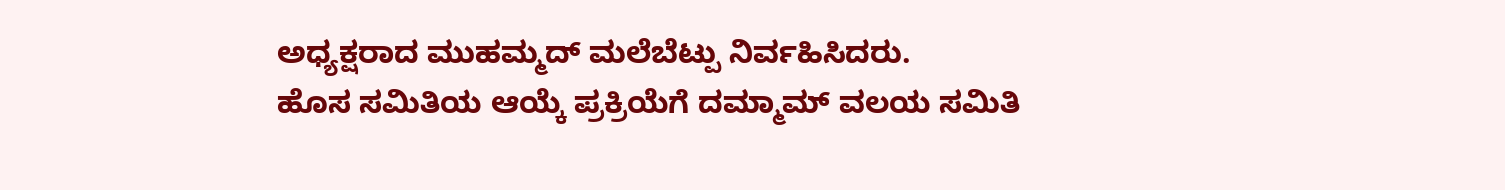ಅಧ್ಯಕ್ಷರಾದ ಮುಹಮ್ಮದ್ ಮಲೆಬೆಟ್ಪು ನಿರ್ವಹಿಸಿದರು.
ಹೊಸ ಸಮಿತಿಯ ಆಯ್ಕೆ ಪ್ರಕ್ರಿಯೆಗೆ ದಮ್ಮಾಮ್ ವಲಯ ಸಮಿತಿ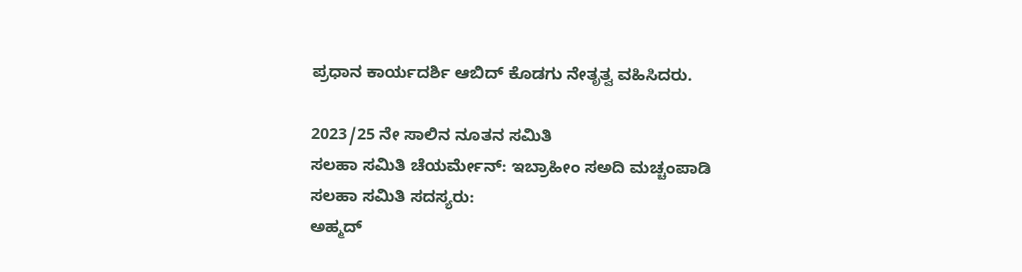ಪ್ರಧಾನ ಕಾರ್ಯದರ್ಶಿ ಆಬಿದ್ ಕೊಡಗು ನೇತೃತ್ವ ವಹಿಸಿದರು.

2023/25 ನೇ ಸಾಲಿನ ನೂತನ ಸಮಿತಿ
ಸಲಹಾ ಸಮಿತಿ ಚೆಯರ್ಮೇನ್: ಇಬ್ರಾಹೀಂ ಸಅದಿ ಮಚ್ಚಂಪಾಡಿ
ಸಲಹಾ ಸಮಿತಿ ಸದಸ್ಯರು:
ಅಹ್ಮದ್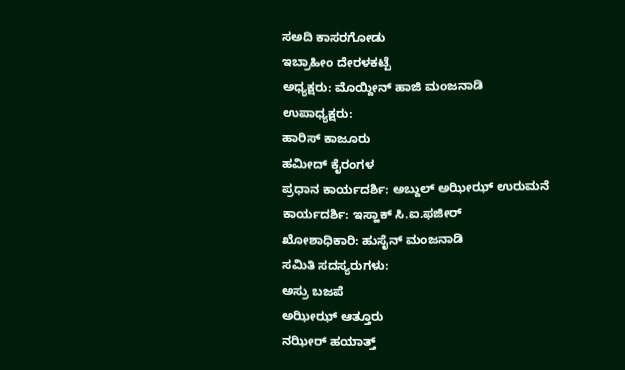ಸಅದಿ ಕಾಸರಗೋಡು
ಇಬ್ರಾಹೀಂ ದೇರಳಕಟ್ಪೆ
ಅಧ್ಯಕ್ಷರು: ಮೊಯ್ದೀನ್ ಹಾಜಿ ಮಂಜನಾಡಿ
ಉಪಾಧ್ಯಕ್ಷರು:
ಹಾರಿಸ್ ಕಾಜೂರು
ಹಮೀದ್ ಕೈರಂಗಳ
ಪ್ರಧಾನ ಕಾರ್ಯದರ್ಶಿ: ಅಬ್ದುಲ್ ಅಝೀಝ್ ಉರುಮನೆ
ಕಾರ್ಯದರ್ಶಿ: ಇಸ್ಹಾಕ್ ಸಿ.ಐ.ಫಜೀರ್
ಖೋಶಾಧಿಕಾರಿ: ಹುಸೈನ್ ಮಂಜನಾಡಿ
ಸಮಿತಿ ಸದಸ್ಯರುಗಳು:
ಅಸ್ರು ಬಜಪೆ
ಅಝೀಝ್ ಆತ್ತೂರು
ನಝೀರ್ ಹಯಾತ್ತ್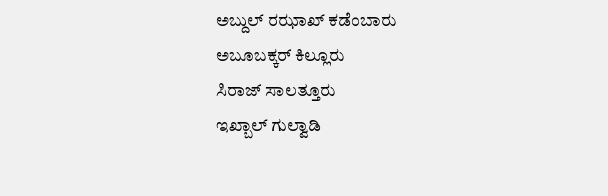ಅಬ್ದುಲ್ ರಝಾಖ್ ಕಡೆಂಬಾರು
ಅಬೂಬಕ್ಕರ್ ಕಿಲ್ಲೂರು
ಸಿರಾಜ್ ಸಾಲತ್ತೂರು
ಇಖ್ಬಾಲ್ ಗುಲ್ವಾಡಿ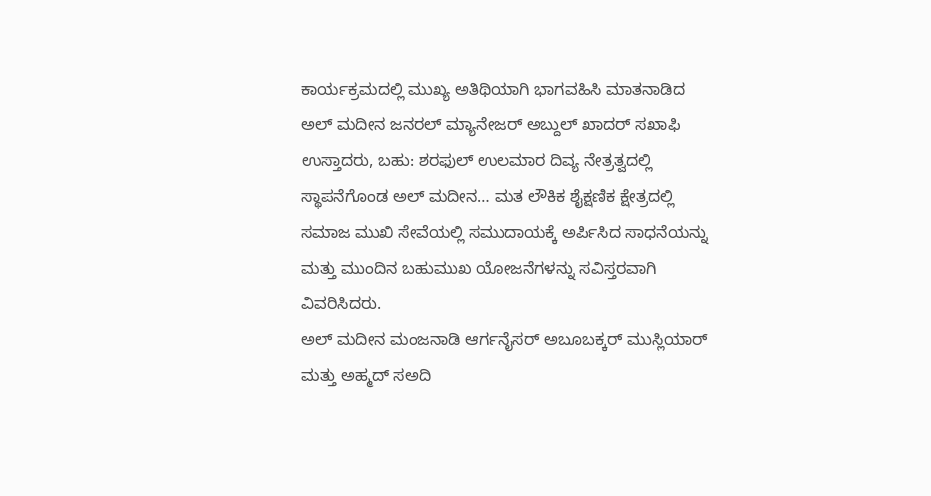ಕಾರ್ಯಕ್ರಮದಲ್ಲಿ ಮುಖ್ಯ ಅತಿಥಿಯಾಗಿ ಭಾಗವಹಿಸಿ ಮಾತನಾಡಿದ ಅಲ್ ಮದೀನ ಜನರಲ್ ಮ್ಯಾನೇಜರ್ ಅಬ್ದುಲ್ ಖಾದರ್ ಸಖಾಫಿ ಉಸ್ತಾದರು, ಬಹು: ಶರಫುಲ್ ಉಲಮಾರ ದಿವ್ಯ ನೇತ್ರತ್ವದಲ್ಲಿ ಸ್ಥಾಪನೆಗೊಂಡ ಅಲ್ ಮದೀನ… ಮತ ಲೌಕಿಕ ಶೈಕ್ಷಣಿಕ ಕ್ಷೇತ್ರದಲ್ಲಿ ಸಮಾಜ ಮುಖಿ ಸೇವೆಯಲ್ಲಿ ಸಮುದಾಯಕ್ಕೆ ಅರ್ಪಿಸಿದ ಸಾಧನೆಯನ್ನು ಮತ್ತು ಮುಂದಿನ ಬಹುಮುಖ ಯೋಜನೆಗಳನ್ನು ಸವಿಸ್ತರವಾಗಿ ವಿವರಿಸಿದರು.
ಅಲ್ ಮದೀನ ಮಂಜನಾಡಿ ಆರ್ಗನೈಸರ್ ಅಬೂಬಕ್ಕರ್ ಮುಸ್ಲಿಯಾರ್ ಮತ್ತು ಅಹ್ಮದ್ ಸಅದಿ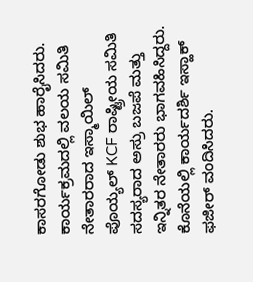ಕಾಸರಗೋಡು ಶುಭ ಹಾರೈಸಿದರು. ಕಾರ್ಯಕ್ರಮದಲ್ಲಿ ವಲಯ ಸಮಿತಿ ನೇತಾರರಾದ ಇಸ್ಮಾಯಿಲ್ ಪೊಯ್ಯಲ್ KCF ರಾಷ್ಟ್ರೀಯ ಸಮಿತಿ ಸದಸ್ಯರಾದ ಅಸ್ರು ಬಜಪೆ ಮತ್ತು ಇನ್ನಿತರ ನೇತಾರರು ಭಾಗವಹಿಸಿದ್ದರು.
ಕೊನೆಯಲ್ಲಿ ಕಾರ್ಯದರ್ಶಿ ಇಸ್ಹಾಕ್ ಫಜೀರ್ ವಂದಿಸಿದರು.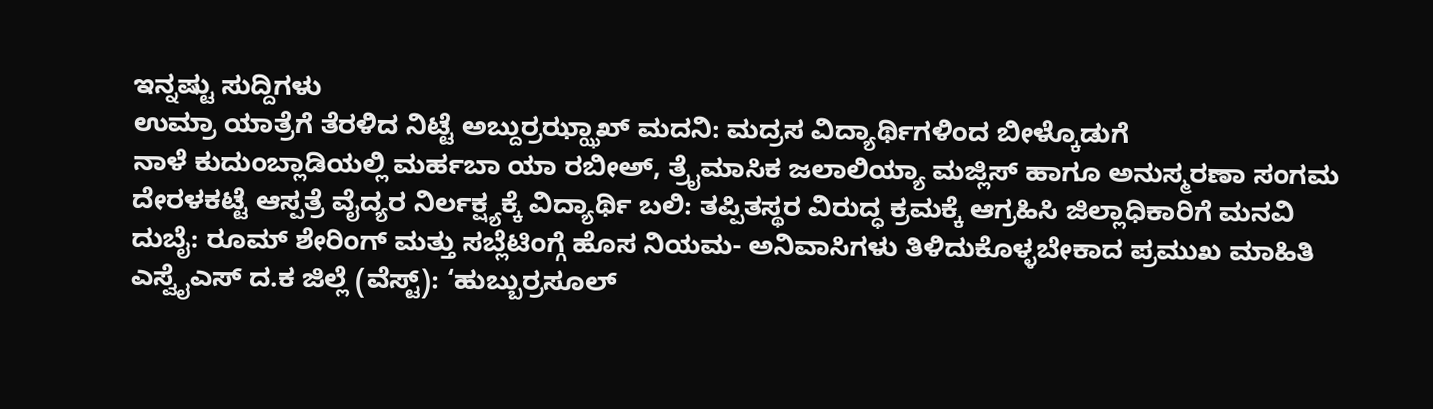ಇನ್ನಷ್ಟು ಸುದ್ದಿಗಳು
ಉಮ್ರಾ ಯಾತ್ರೆಗೆ ತೆರಳಿದ ನಿಟ್ಟೆ ಅಬ್ದುರ್ರಝ್ಝಾಖ್ ಮದನಿ: ಮದ್ರಸ ವಿದ್ಯಾರ್ಥಿಗಳಿಂದ ಬೀಳ್ಕೊಡುಗೆ
ನಾಳೆ ಕುದುಂಬ್ಲಾಡಿಯಲ್ಲಿ ಮರ್ಹಬಾ ಯಾ ರಬೀಅ್, ತ್ರೈಮಾಸಿಕ ಜಲಾಲಿಯ್ಯಾ ಮಜ್ಲಿಸ್ ಹಾಗೂ ಅನುಸ್ಮರಣಾ ಸಂಗಮ
ದೇರಳಕಟ್ಟೆ ಆಸ್ಪತ್ರೆ ವೈದ್ಯರ ನಿರ್ಲಕ್ಷ್ಯಕ್ಕೆ ವಿದ್ಯಾರ್ಥಿ ಬಲಿ: ತಪ್ಪಿತಸ್ಥರ ವಿರುದ್ಧ ಕ್ರಮಕ್ಕೆ ಆಗ್ರಹಿಸಿ ಜಿಲ್ಲಾಧಿಕಾರಿಗೆ ಮನವಿ
ದುಬೈ: ರೂಮ್ ಶೇರಿಂಗ್ ಮತ್ತು ಸಬ್ಲೆಟಿಂಗ್ಗೆ ಹೊಸ ನಿಯಮ- ಅನಿವಾಸಿಗಳು ತಿಳಿದುಕೊಳ್ಳಬೇಕಾದ ಪ್ರಮುಖ ಮಾಹಿತಿ
ಎಸ್ವೈಎಸ್ ದ.ಕ ಜಿಲ್ಲೆ (ವೆಸ್ಟ್): ‘ಹುಬ್ಬುರ್ರಸೂಲ್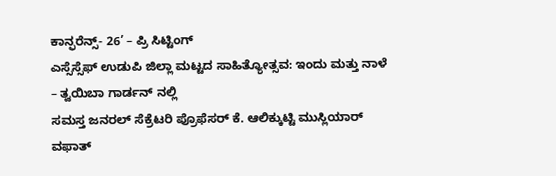ಕಾನ್ಫರೆನ್ಸ್- 26’ – ಪ್ರಿ ಸಿಟ್ಟಿಂಗ್
ಎಸ್ಸೆಸ್ಸೆಫ್ ಉಡುಪಿ ಜಿಲ್ಲಾ ಮಟ್ಟದ ಸಾಹಿತ್ಯೋತ್ಸವ: ಇಂದು ಮತ್ತು ನಾಳೆ – ತ್ವಯಿಬಾ ಗಾರ್ಡನ್ ನಲ್ಲಿ
ಸಮಸ್ತ ಜನರಲ್ ಸೆಕ್ರೆಟರಿ ಪ್ರೊಫೆಸರ್ ಕೆ. ಆಲಿಕ್ಕುಟ್ಟಿ ಮುಸ್ಲಿಯಾರ್ ವಫಾತ್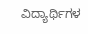ವಿದ್ಯಾರ್ಥಿಗಳ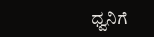ಧ್ವನಿಗೆ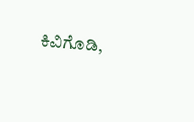ಕಿವಿಗೊಡಿ,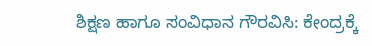ಶಿಕ್ಷಣ ಹಾಗೂ ಸಂವಿಧಾನ ಗೌರವಿಸಿ: ಕೇಂದ್ರಕ್ಕೆ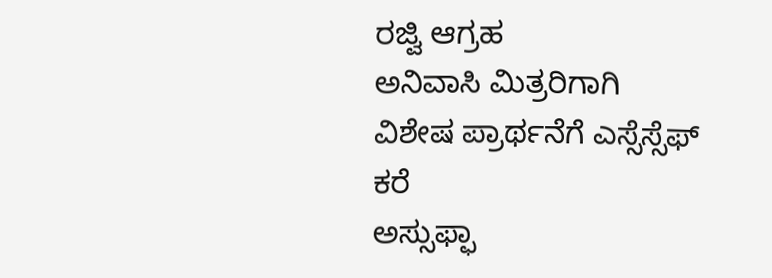ರಜ್ವಿ ಆಗ್ರಹ
ಅನಿವಾಸಿ ಮಿತ್ರರಿಗಾಗಿ ವಿಶೇಷ ಪ್ರಾರ್ಥನೆಗೆ ಎಸ್ಸೆಸ್ಸೆಫ್ ಕರೆ
ಅಸ್ಸುಫ್ಫಾ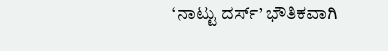‘ನಾಟ್ಟು ದರ್ಸ್’ ಭೌತಿಕವಾಗಿ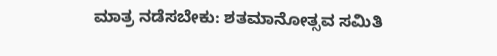ಮಾತ್ರ ನಡೆಸಬೇಕು: ಶತಮಾನೋತ್ಸವ ಸಮಿತಿ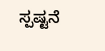ಸ್ಪಷ್ಟನೆ